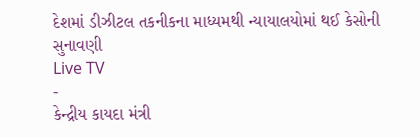દેશમાં ડીઝીટલ તકનીકના માધ્યમથી ન્યાયાલયોમાં થઈ કેસોની સુનાવણી
Live TV
-
કેન્દ્રીય કાયદા મંત્રી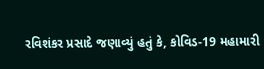રવિશંકર પ્રસાદે જણાવ્યું હતું કે, કોવિડ-19 મહામારી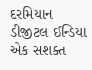દરમિયાન ડીજીટલ ઈન્ડિયા એક સશક્ત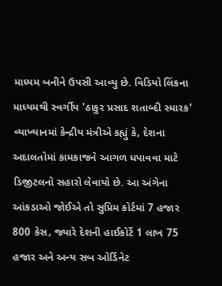માધ્યમ બનીને ઉપસી આવ્યુ છે. વિડિયો લિંકના માધ્યમથી સ્વર્ગીય 'ઠાકુર પ્રસાદ શતાબ્દી સ્મારક' વ્યાખ્યાનમાં કેન્દ્રીય મંત્રીએ કહ્યું કે, દેશના અદાલતોમાં કામકાજને આગળ ધપાવવા માટે ડિજીટલનો સહારો લેવાયો છે. આ અંગેના આંકડાઓ જોઈએ તો સુપ્રિમ કોર્ટમાં 7 હજાર 800 કેસ, જ્યારે દેશની હાઈકોર્ટે 1 લાખ 75 હજાર અને અન્ય સબ ઓર્ડિનેટ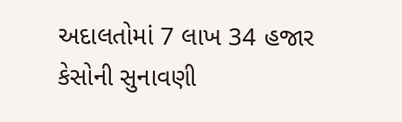અદાલતોમાં 7 લાખ 34 હજાર કેસોની સુનાવણી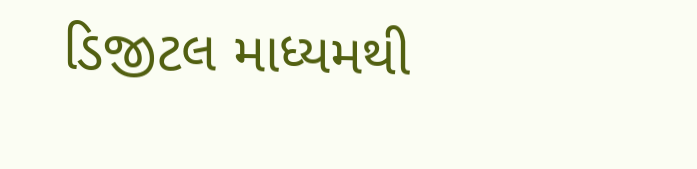ડિજીટલ માધ્યમથી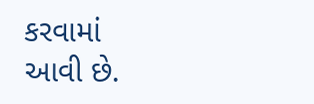કરવામાં આવી છે.